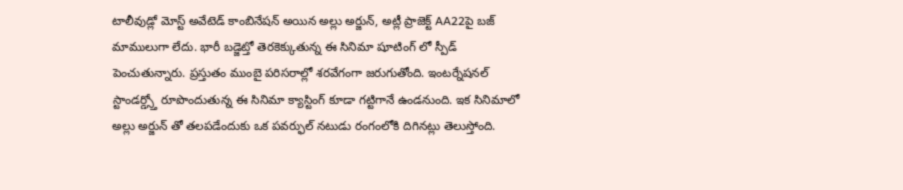టాలీవుడ్లో మోస్ట్ అవేటెడ్ కాంబినేషన్ అయిన అల్లు అర్జున్, అట్లీ ప్రాజెక్ట్ AA22పై బజ్ మాములుగా లేదు. భారీ బడ్జెట్తో తెరకెక్కుతున్న ఈ సినిమా షూటింగ్ లో స్పీడ్ పెంచుతున్నారు. ప్రస్తుతం ముంబై పరిసరాల్లో శరవేగంగా జరుగుతోంది. ఇంటర్నేషనల్ స్టాండర్డ్స్తో రూపొందుతున్న ఈ సినిమా క్యాస్టింగ్ కూడా గట్టిగానే ఉండనుంది. ఇక సినిమాలో అల్లు అర్జున్ తో తలపడేందుకు ఒక పవర్ఫుల్ నటుడు రంగంలోకి దిగినట్లు తెలుస్తోంది.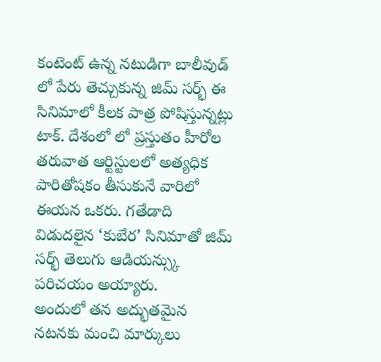కంటెంట్ ఉన్న నటుడిగా బాలీవుడ్ లో పేరు తెచ్చుకున్న జిమ్ సర్భ్ ఈ సినిమాలో కీలక పాత్ర పోషిస్తున్నట్లు టాక్. దేశంలో లో ప్రస్తుతం హీరోల తరువాత ఆర్టిస్టులలో అత్యధిక పారితోషకం తీసుకునే వారిలో ఈయన ఒకరు. గతేడాది విడుదలైన ‘కుబేర’ సినిమాతో జిమ్ సర్భ్ తెలుగు ఆడియన్స్కు పరిచయం అయ్యారు.
అందులో తన అద్భుతమైన నటనకు మంచి మార్కులు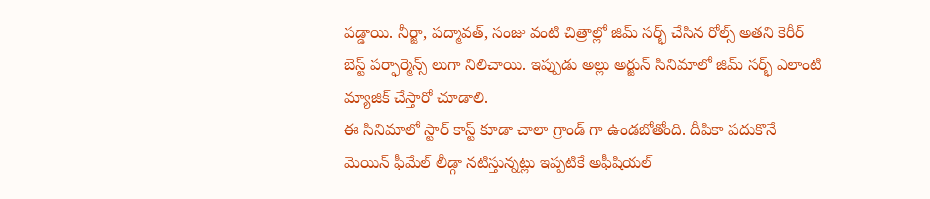పడ్డాయి. నీర్జా, పద్మావత్, సంజు వంటి చిత్రాల్లో జిమ్ సర్భ్ చేసిన రోల్స్ అతని కెరీర్ బెస్ట్ పర్ఫార్మెన్స్ లుగా నిలిచాయి. ఇప్పుడు అల్లు అర్జున్ సినిమాలో జిమ్ సర్భ్ ఎలాంటి మ్యాజిక్ చేస్తారో చూడాలి.
ఈ సినిమాలో స్టార్ కాస్ట్ కూడా చాలా గ్రాండ్ గా ఉండబోతోంది. దీపికా పదుకొనే మెయిన్ ఫీమేల్ లీడ్గా నటిస్తున్నట్లు ఇప్పటికే అఫీషియల్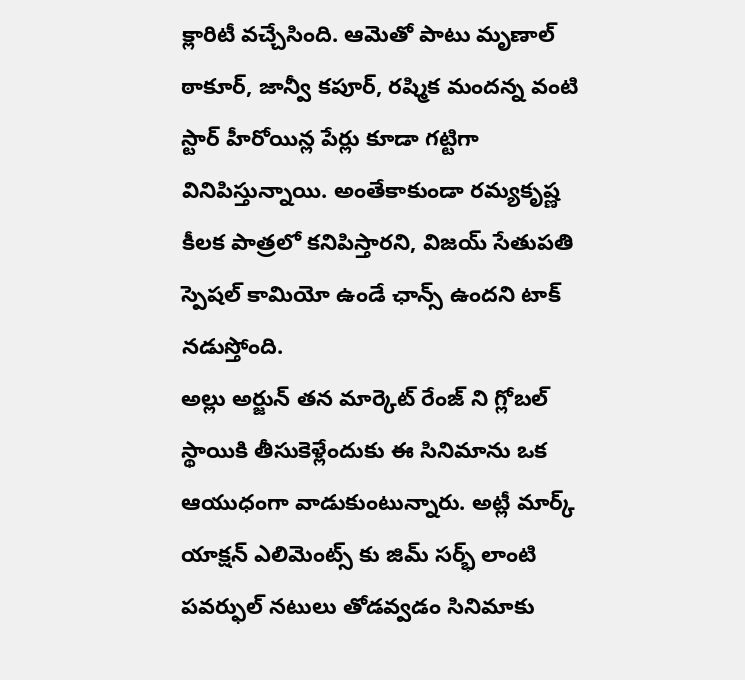క్లారిటీ వచ్చేసింది. ఆమెతో పాటు మృణాల్ ఠాకూర్, జాన్వీ కపూర్, రష్మిక మందన్న వంటి స్టార్ హీరోయిన్ల పేర్లు కూడా గట్టిగా వినిపిస్తున్నాయి. అంతేకాకుండా రమ్యకృష్ణ కీలక పాత్రలో కనిపిస్తారని, విజయ్ సేతుపతి స్పెషల్ కామియో ఉండే ఛాన్స్ ఉందని టాక్ నడుస్తోంది.
అల్లు అర్జున్ తన మార్కెట్ రేంజ్ ని గ్లోబల్ స్థాయికి తీసుకెళ్లేందుకు ఈ సినిమాను ఒక ఆయుధంగా వాడుకుంటున్నారు. అట్లీ మార్క్ యాక్షన్ ఎలిమెంట్స్ కు జిమ్ సర్భ్ లాంటి పవర్ఫుల్ నటులు తోడవ్వడం సినిమాకు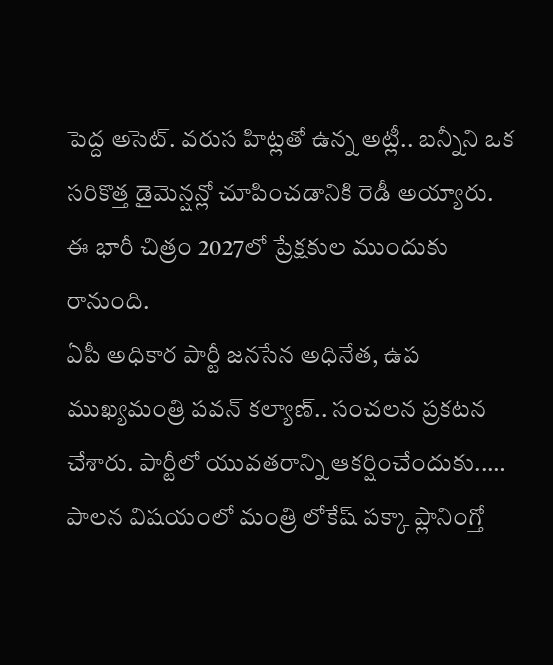పెద్ద అసెట్. వరుస హిట్లతో ఉన్న అట్లీ.. బన్నీని ఒక సరికొత్త డైమెన్షన్లో చూపించడానికి రెడీ అయ్యారు. ఈ భారీ చిత్రం 2027లో ప్రేక్షకుల ముందుకు రానుంది.
ఏపీ అధికార పార్టీ జనసేన అధినేత, ఉప ముఖ్యమంత్రి పవన్ కల్యాణ్.. సంచలన ప్రకటన చేశారు. పార్టీలో యువతరాన్ని ఆకర్షించేందుకు..…
పాలన విషయంలో మంత్రి లోకేష్ పక్కా ప్లానింగ్తో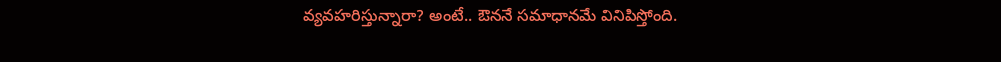వ్యవహరిస్తున్నారా? అంటే.. ఔననే సమాధానమే వినిపిస్తోంది.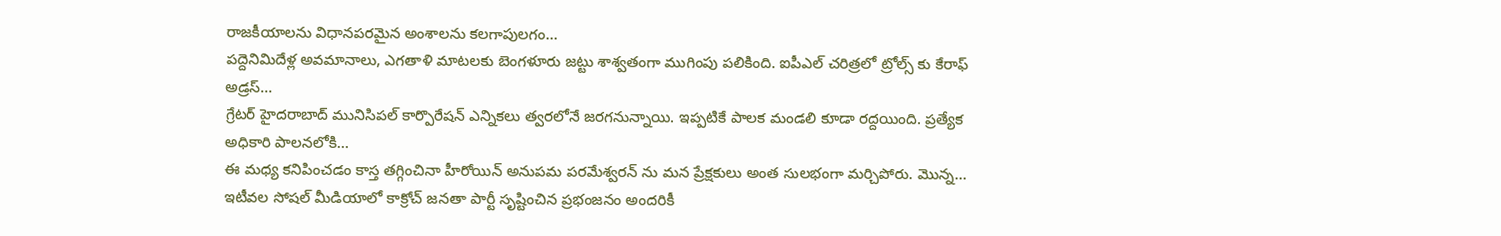రాజకీయాలను విధానపరమైన అంశాలను కలగాపులగం…
పద్దెనిమిదేళ్ల అవమానాలు, ఎగతాళి మాటలకు బెంగళూరు జట్టు శాశ్వతంగా ముగింపు పలికింది. ఐపీఎల్ చరిత్రలో ట్రోల్స్ కు కేరాఫ్ అడ్రస్…
గ్రేటర్ హైదరాబాద్ మునిసిపల్ కార్పొరేషన్ ఎన్నికలు త్వరలోనే జరగనున్నాయి. ఇప్పటికే పాలక మండలి కూడా రద్దయింది. ప్రత్యేక అధికారి పాలనలోకి…
ఈ మధ్య కనిపించడం కాస్త తగ్గించినా హీరోయిన్ అనుపమ పరమేశ్వరన్ ను మన ప్రేక్షకులు అంత సులభంగా మర్చిపోరు. మొన్న…
ఇటీవల సోషల్ మీడియాలో కాక్రోచ్ జనతా పార్టీ సృష్టించిన ప్రభంజనం అందరికీ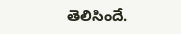తెలిసిందే.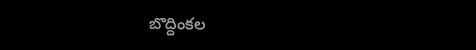బొద్దింకల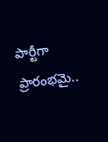పార్టీగా ప్రారంభమై..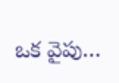ఒక వైపు…